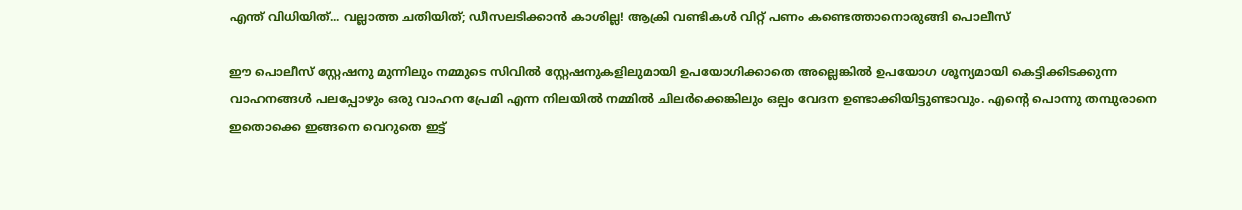എന്ത് വിധിയിത്... വല്ലാത്ത ചതിയിത്; ഡീസലടിക്കാൻ കാശില്ല! ആക്രി വണ്ടികൾ വിറ്റ് പണം കണ്ടെത്താനൊരുങ്ങി പൊലീസ്

ഈ പൊലീസ് സ്റ്റേഷനു മുന്നിലും നമ്മുടെ സിവിൽ സ്റ്റേഷനുകളിലുമായി ഉപയോഗിക്കാതെ അല്ലെങ്കിൽ ഉപയോഗ ശൂന്യമായി കെട്ടിക്കിടക്കുന്ന വാഹനങ്ങൾ പലപ്പോഴും ഒരു വാഹന പ്രേമി എന്ന നിലയിൽ നമ്മിൽ ചിലർക്കെങ്കിലും ഒല്പം വേദന ഉണ്ടാക്കിയിട്ടുണ്ടാവും. എന്റെ പൊന്നു തമ്പുരാനെ ഇതൊക്കെ ഇങ്ങനെ വെറുതെ ഇട്ട്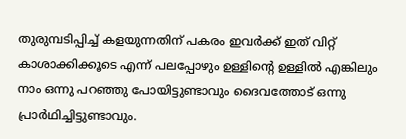തുരുമ്പടിപ്പിച്ച് കളയുന്നതിന് പകരം ഇവർക്ക് ഇത് വിറ്റ് കാശാക്കിക്കൂടെ എന്ന് പലപ്പോഴും ഉള്ളിന്റെ ഉള്ളിൽ എങ്കിലും നാം ഒന്നു പറഞ്ഞു പോയിട്ടുണ്ടാവും ദൈവത്തോട് ഒന്നു പ്രാർഥിച്ചിട്ടുണ്ടാവും.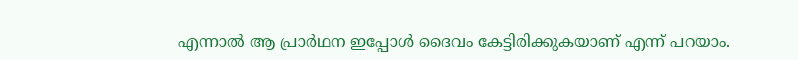എന്നാൽ ആ പ്രാർഥന ഇപ്പോൾ ദൈവം കേട്ടിരിക്കുകയാണ് എന്ന് പറയാം.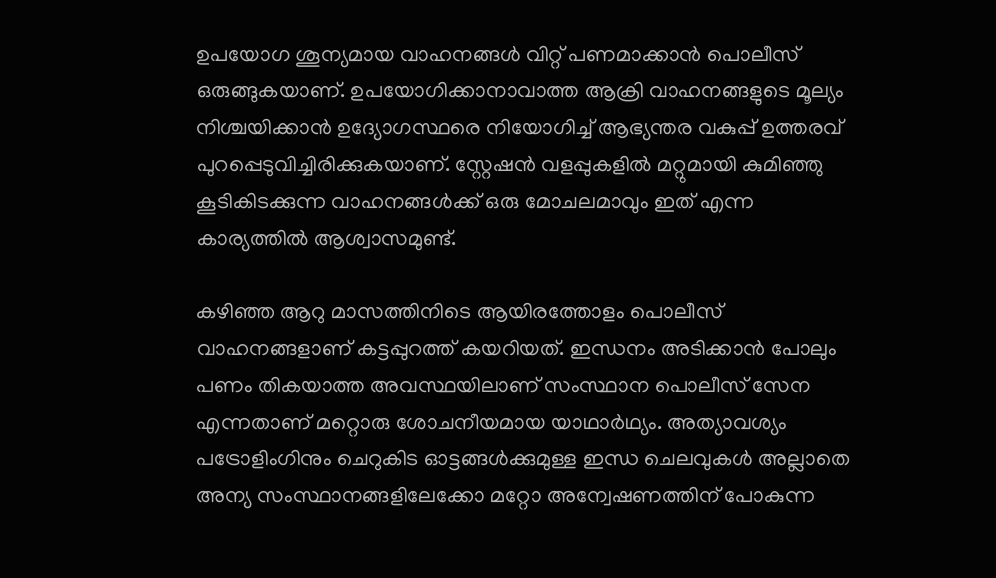ഉപയോഗ ശൂന്യമായ വാഹനങ്ങള്‍ വിറ്റ് പണമാക്കാൻ പൊലീസ് ഒരുങ്ങുകയാണ്. ഉപയോഗിക്കാനാവാത്ത ആക്രി വാഹനങ്ങളുടെ മൂല്യം നിശ്ചയിക്കാൻ ഉദ്യോഗസ്ഥരെ നിയോഗിച്ച് ആഭ്യന്തര വകുപ്പ് ഉത്തരവ് പുറപ്പെടുവിച്ചിരിക്കുകയാണ്. സ്റ്റേഷൻ വളപ്പുകളിൽ മറ്റുമായി കുമിഞ്ഞു കൂടികിടക്കുന്ന വാഹനങ്ങൾക്ക് ഒരു മോചലമാവും ഇത് എന്ന കാര്യത്തിൽ ആശ്വാസമുണ്ട്.

കഴിഞ്ഞ ആറു മാസത്തിനിടെ ആയിരത്തോളം പൊലീസ് വാഹനങ്ങളാണ് കട്ടപ്പുറത്ത് കയറിയത്. ഇന്ധനം അടിക്കാൻ പോലും പണം തികയാത്ത അവസ്ഥയിലാണ് സംസ്ഥാന പൊലീസ് സേന എന്നതാണ് മറ്റൊരു ശോചനീയമായ യാഥാർഥ്യം. അത്യാവശ്യം പട്രോളിംഗിനും ചെറുകിട ഓട്ടങ്ങൾക്കുമുള്ള ഇന്ധ ചെലവുകൾ അല്ലാതെ അന്യ സംസ്ഥാനങ്ങളിലേക്കോ മറ്റോ അന്വേഷണത്തിന് പോകുന്ന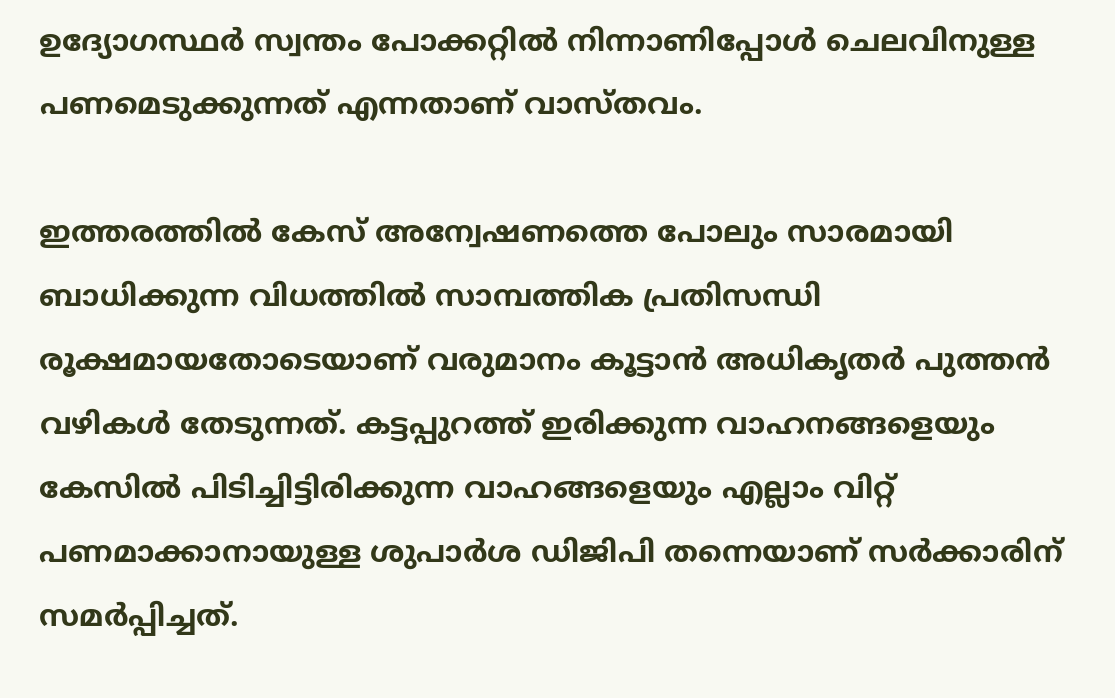ഉദ്യോഗസ്ഥര്‍ സ്വന്തം പോക്കറ്റിൽ നിന്നാണിപ്പോൾ ചെലവിനുള്ള പണമെടുക്കുന്നത് എന്നതാണ് വാസ്തവം.

ഇത്തരത്തിൽ കേസ് അന്വേഷണത്തെ പോലും സാരമായി ബാധിക്കുന്ന വിധത്തിൽ സാമ്പത്തിക പ്രതിസന്ധി രൂക്ഷമായതോടെയാണ് വരുമാനം കൂട്ടാൻ അധികൃതർ പുത്തൻ വഴികൾ തേടുന്നത്. കട്ടപ്പുറത്ത് ഇരിക്കുന്ന വാഹനങ്ങളെയും കേസിൽ പിടിച്ചിട്ടിരിക്കുന്ന വാഹങ്ങളെയും എല്ലാം വിറ്റ് പണമാക്കാനായുള്ള ശുപാർശ ഡിജിപി തന്നെയാണ് സർക്കാരിന് സമർപ്പിച്ചത്.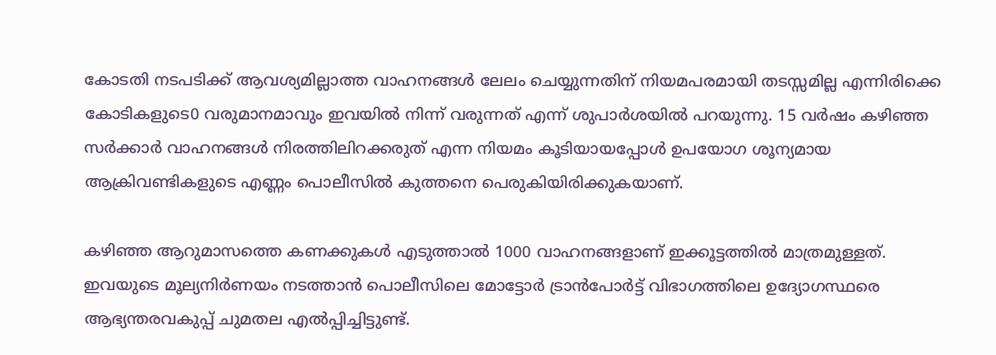കോടതി നടപടിക്ക് ആവശ്യമില്ലാത്ത വാഹനങ്ങള്‍ ലേലം ചെയ്യുന്നതിന് നിയമപരമായി തടസ്സമില്ല എന്നിരിക്കെ കോടികളുടെ0 വരുമാനമാവും ഇവയിൽ നിന്ന് വരുന്നത് എന്ന് ശുപാര്‍ശയിൽ പറയുന്നു. 15 വർഷം കഴിഞ്ഞ സർക്കാർ വാഹനങ്ങള്‍ നിരത്തിലിറക്കരുത് എന്ന നിയമം കൂടിയായപ്പോൾ ഉപയോഗ ശൂന്യമായ ആക്രിവണ്ടികളുടെ എണ്ണം പൊലീസിൽ കുത്തനെ പെരുകിയിരിക്കുകയാണ്.

കഴിഞ്ഞ ആറുമാസത്തെ കണക്കുകൾ എടുത്താൽ 1000 വാഹനങ്ങളാണ് ഇക്കൂട്ടത്തിൽ മാത്രമുള്ളത്. ഇവയുടെ മൂല്യനിർണയം നടത്താൻ പൊലീസിലെ മോട്ടോർ ട്രാൻപോർട്ട് വിഭാഗത്തിലെ ഉദ്യോഗസ്ഥരെ ആഭ്യന്തരവകുപ്പ് ചുമതല എൽപ്പിച്ചിട്ടുണ്ട്.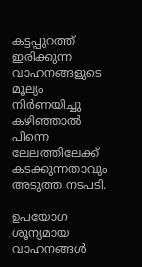കട്ടപ്പുറത്ത് ഇരിക്കുന്ന വാഹനങ്ങളുടെ മൂല്യം നിർണയിച്ചു കഴിഞ്ഞാൽ പിന്നെ ലേലത്തിലേക്ക് കടക്കുന്നതാവും അടുത്ത നടപടി.

ഉപയോഗ ശൂന്യമായ വാഹനങ്ങൾ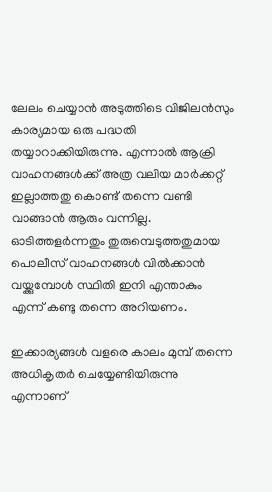ലേലം ചെയ്യാൻ അടുത്തിടെ വിജിലൻസും കാര്യമായ ഒരു പദ്ധതി തയ്യാറാക്കിയിരുന്നു. എന്നാൽ ആക്രി വാഹനങ്ങൾക്ക് അത്ര വലിയ മാര്‍ക്കറ്റ് ഇല്ലാത്തതു കൊണ്ട് തന്നെ വണ്ടി വാങ്ങാൻ ആരും വന്നില്ല. ഓടിത്തളര്‍ന്നതും തുരുമ്പെടുത്തതുമായ പൊലീസ് വാഹനങ്ങൾ വിൽക്കാൻ വയ്ക്കുമ്പോൾ സ്ഥിതി ഇനി എന്താകും എന്ന് കണ്ടു തന്നെ അറിയണം.

ഇക്കാര്യങ്ങൾ വളരെ കാലം മുമ്പ് തന്നെ അധികൃതർ ചെയ്യേണ്ടിയിരുന്നു എന്നാണ്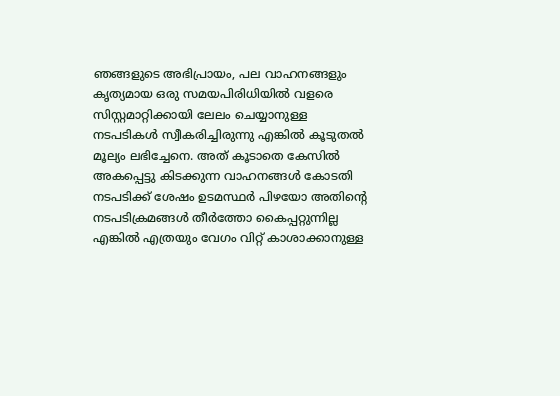ഞങ്ങളുടെ അഭിപ്രായം, പല വാഹനങ്ങളും കൃത്യമായ ഒരു സമയപിരിധിയിൽ വളരെ സിസ്റ്റമാറ്റിക്കായി ലേലം ചെയ്യാനുള്ള നടപടികൾ സ്വീകരിച്ചിരുന്നു എങ്കിൽ കൂടുതൽ മൂല്യം ലഭിച്ചേനെ. അത് കൂടാതെ കേസിൽ അകപ്പെട്ടു കിടക്കുന്ന വാഹനങ്ങൾ കോടതി നടപടിക്ക് ശേഷം ഉടമസ്ഥർ പിഴയോ അതിന്റെ നടപടിക്രമങ്ങൾ തീർത്തോ കൈപ്പറ്റുന്നില്ല എങ്കിൽ എത്രയും വേഗം വിറ്റ് കാശാക്കാനുള്ള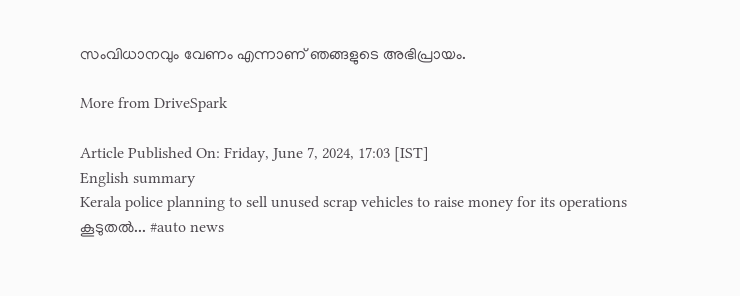സംവിധാനവും വേണം എന്നാണ് ഞങ്ങളുടെ അഭിപ്രായം.

More from DriveSpark

Article Published On: Friday, June 7, 2024, 17:03 [IST]
English summary
Kerala police planning to sell unused scrap vehicles to raise money for its operations
കൂടുതല്‍... #auto news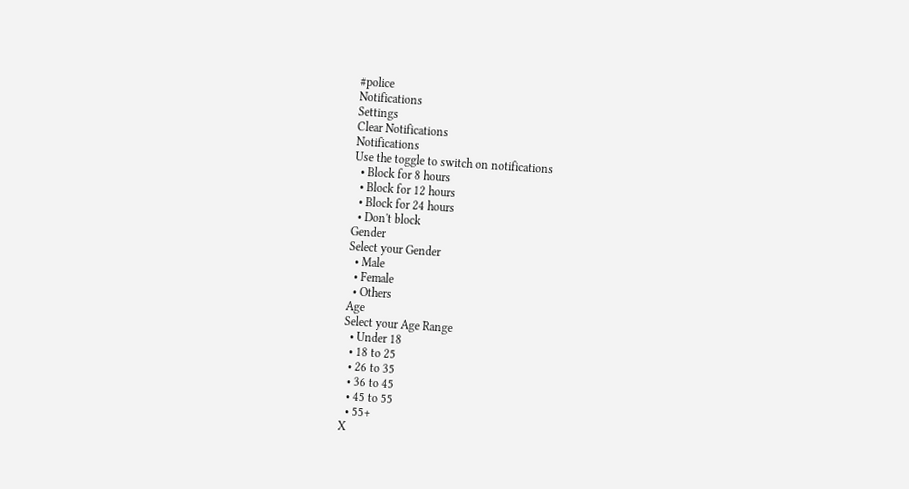#police
Notifications
Settings
Clear Notifications
Notifications
Use the toggle to switch on notifications
  • Block for 8 hours
  • Block for 12 hours
  • Block for 24 hours
  • Don't block
Gender
Select your Gender
  • Male
  • Female
  • Others
Age
Select your Age Range
  • Under 18
  • 18 to 25
  • 26 to 35
  • 36 to 45
  • 45 to 55
  • 55+
X